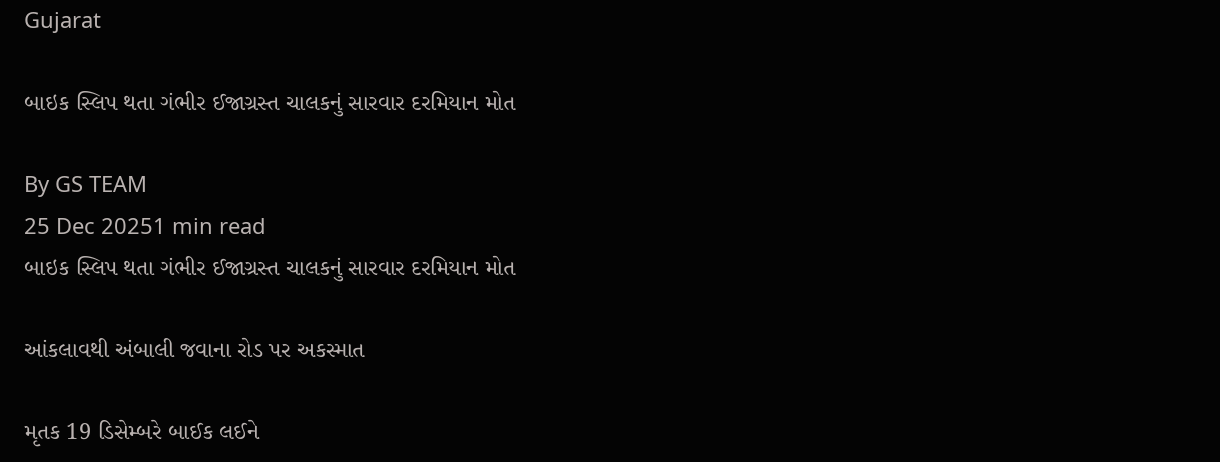Gujarat

બાઇક સ્લિપ થતા ગંભીર ઈજાગ્રસ્ત ચાલકનું સારવાર દરમિયાન મોત

By GS TEAM
25 Dec 20251 min read
બાઇક સ્લિપ થતા ગંભીર ઈજાગ્રસ્ત ચાલકનું સારવાર દરમિયાન મોત

આંકલાવથી અંબાલી જવાના રોડ પર અકસ્માત

મૃતક 19 ડિસેમ્બરે બાઈક લઈને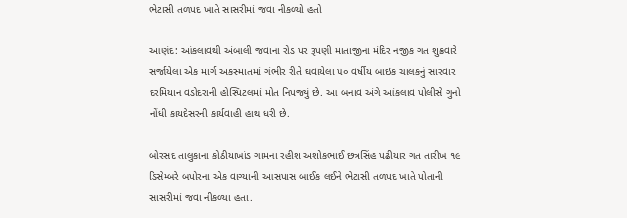ભેટાસી તળપદ ખાતે સાસરીમાં જવા નીકળ્યો હતો

આણંદ: આંકલાવથી અંબાલી જવાના રોડ પર રૂપણી માતાજીના મંદિર નજીક ગત શુક્રવારે સર્જાયેલા એક માર્ગ અકસ્માતમાં ગંભીર રીતે ઘવાયેલા ૫૦ વર્ષીય બાઇક ચાલકનું સારવાર દરમિયાન વડોદરાની હોસ્પિટલમાં મોત નિપજ્યું છે. આ બનાવ અંગે આંકલાવ પોલીસે ગુનો નોંધી કાયદેસરની કાર્યવાહી હાથ ધરી છે.

બોરસદ તાલુકાના કોઠીયાખાંડ ગામના રહીશ અશોકભાઈ છત્રસિંહ પઢીયાર ગત તારીખ ૧૯ ડિસેમ્બરે બપોરના એક વાગ્યાની આસપાસ બાઈક લઈને ભેટાસી તળપદ ખાતે પોતાની સાસરીમાં જવા નીકળ્યા હતા.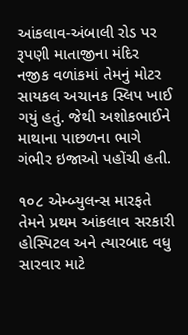આંકલાવ-અંબાલી રોડ પર રૂપણી માતાજીના મંદિર નજીક વળાંકમાં તેમનું મોટર સાયકલ અચાનક સ્લિપ ખાઈ ગયું હતું. જેથી અશોકભાઈને માથાના પાછળના ભાગે ગંભીર ઇજાઓ પહોંચી હતી.

૧૦૮ એમ્બ્યુલન્સ મારફતે તેમને પ્રથમ આંકલાવ સરકારી હોસ્પિટલ અને ત્યારબાદ વધુ સારવાર માટે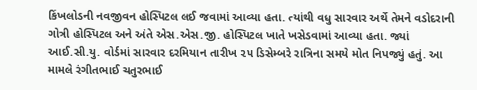કિંખલોડની નવજીવન હોસ્પિટલ લઈ જવામાં આવ્યા હતા. ત્યાંથી વધુ સારવાર અર્થે તેમને વડોદરાની ગોત્રી હોસ્પિટલ અને અંતે એસ.એસ.જી. હોસ્પિટલ ખાતે ખસેડવામાં આવ્યા હતા. જ્યાં આઈ.સી.યુ. વોર્ડમાં સારવાર દરમિયાન તારીખ ૨૫ ડિસેમ્બરે રાત્રિના સમયે મોત નિપજ્યું હતું. આ મામલે રંગીતભાઈ ચતુરભાઈ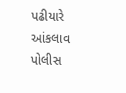પઢીયારે આંકલાવ પોલીસ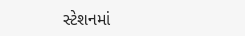સ્ટેશનમાં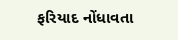ફરિયાદ નોંધાવતા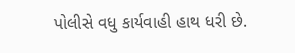પોલીસે વધુ કાર્યવાહી હાથ ધરી છે.